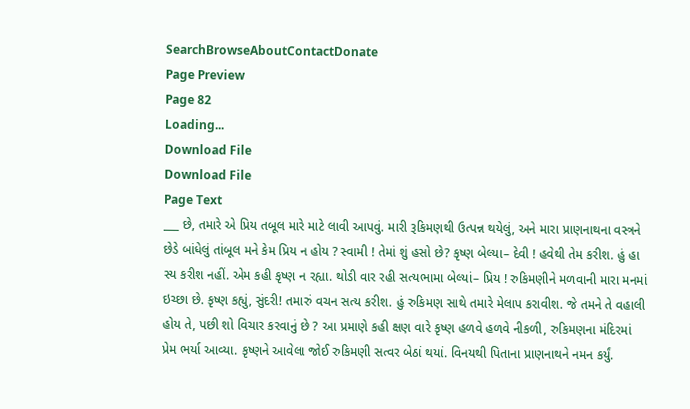SearchBrowseAboutContactDonate
Page Preview
Page 82
Loading...
Download File
Download File
Page Text
___ છે, તમારે એ પ્રિય તબૂલ મારે માટે લાવી આપવું. મારી રૂકિમણથી ઉત્પન્ન થયેલું, અને મારા પ્રાણનાથના વસ્ત્રને છેડે બાંધેલું તાંબૂલ મને કેમ પ્રિય ન હોય ? સ્વામી ! તેમાં શું હસો છે? કૃષ્ણ બેલ્યા– દેવી ! હવેથી તેમ કરીશ. હું હા સ્ય કરીશ નહીં. એમ કહી કૃષ્ણ ન રહ્યા. થોડી વાર રહી સત્યભામા બેલ્યાં– પ્રિય ! રુકિમણીને મળવાની મારા મનમાં ઇચ્છા છે. કૃષ્ણ કહ્યું, સુંદરી! તમારું વચન સત્ય કરીશ. હું રુકિમણ સાથે તમારે મેલાપ કરાવીશ. જે તમને તે વહાલી હોય તે, પછી શો વિચાર કરવાનું છે ? આ પ્રમાણે કહી ક્ષણ વારે કૃષ્ણ હળવે હળવે નીકળી, રુકિમણના મંદિરમાં પ્રેમ ભર્યા આવ્યા. કૃષ્ણને આવેલા જોઈ રુકિમણી સત્વર બેઠાં થયાં. વિનયથી પિતાના પ્રાણનાથને નમન કર્યું.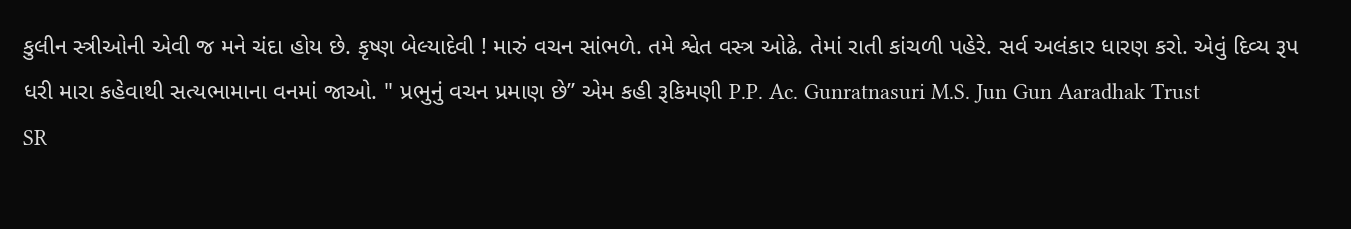કુલીન સ્ત્રીઓની એવી જ મને ચંદા હોય છે. કૃષ્ણ બેલ્યાદેવી ! મારું વચન સાંભળે. તમે શ્વેત વસ્ત્ર ઓઢે. તેમાં રાતી કાંચળી પહેરે. સર્વ અલંકાર ધારણ કરો. એવું દિવ્ય રૂપ ધરી મારા કહેવાથી સત્યભામાના વનમાં જાઓ. " પ્રભુનું વચન પ્રમાણ છે” એમ કહી રૂકિમણી P.P. Ac. Gunratnasuri M.S. Jun Gun Aaradhak Trust
SR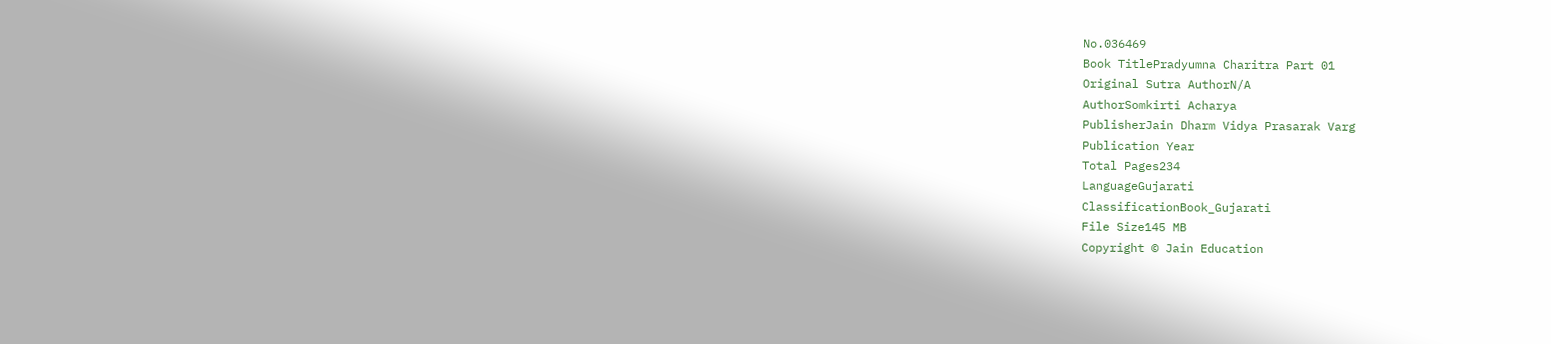No.036469
Book TitlePradyumna Charitra Part 01
Original Sutra AuthorN/A
AuthorSomkirti Acharya
PublisherJain Dharm Vidya Prasarak Varg
Publication Year
Total Pages234
LanguageGujarati
ClassificationBook_Gujarati
File Size145 MB
Copyright © Jain Education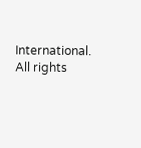International. All rights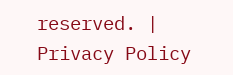reserved. | Privacy Policy